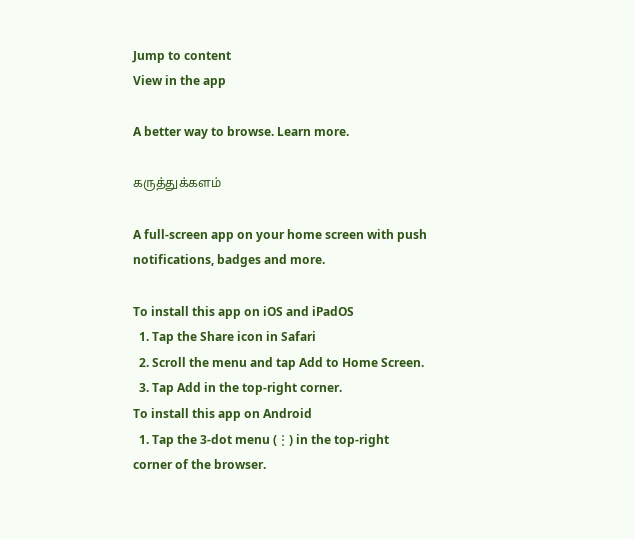Jump to content
View in the app

A better way to browse. Learn more.

கருத்துக்களம்

A full-screen app on your home screen with push notifications, badges and more.

To install this app on iOS and iPadOS
  1. Tap the Share icon in Safari
  2. Scroll the menu and tap Add to Home Screen.
  3. Tap Add in the top-right corner.
To install this app on Android
  1. Tap the 3-dot menu (⋮) in the top-right corner of the browser.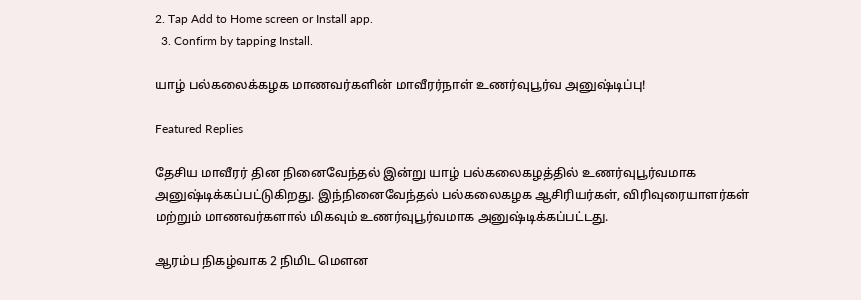2. Tap Add to Home screen or Install app.
  3. Confirm by tapping Install.

யாழ் பல்கலைக்கழக மாணவர்களின் மாவீரர்நாள் உணர்வுபூர்வ அனுஷ்டிப்பு!

Featured Replies

தேசிய மாவீரர் தின நினைவேந்தல் இன்று யாழ் பல்கலைகழத்தில் உணர்வுபூர்வமாக அனுஷ்டிக்கப்பட்டுகிறது. இந்நினைவேந்தல் பல்கலைகழக ஆசிரியர்கள், விரிவுரையாளர்கள் மற்றும் மாணவர்களால் மிகவும் உணர்வுபூர்வமாக அனுஷ்டிக்கப்பட்டது.

ஆரம்ப நிகழ்வாக 2 நிமிட மௌன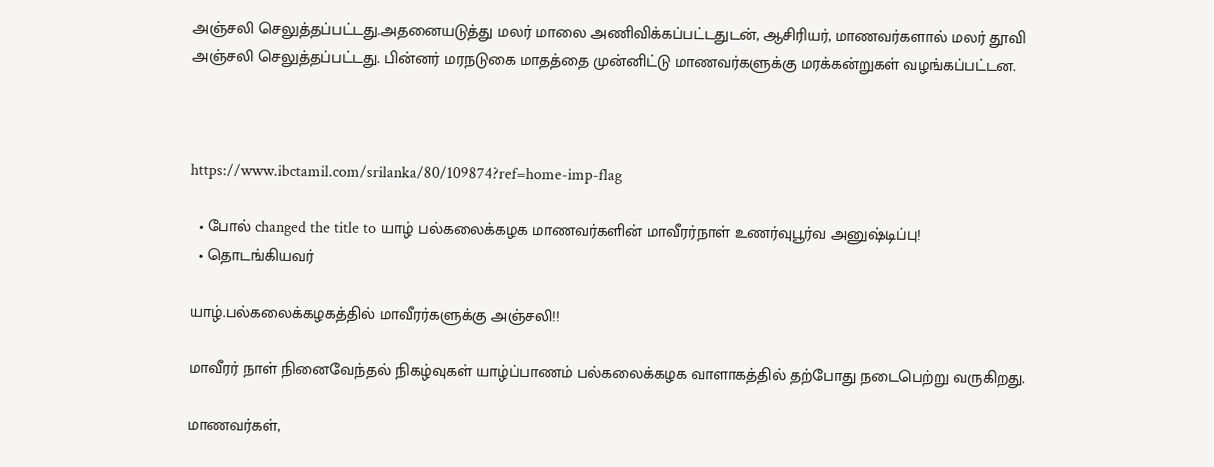அஞ்சலி செலுத்தப்பட்டது.அதனையடுத்து மலர் மாலை அணிவிக்கப்பட்டதுடன், ஆசிரியர், மாணவர்களால் மலர் தூவி அஞ்சலி செலுத்தப்பட்டது. பின்னர் மரநடுகை மாதத்தை முன்னிட்டு மாணவர்களுக்கு மரக்கன்றுகள் வழங்கப்பட்டன.



https://www.ibctamil.com/srilanka/80/109874?ref=home-imp-flag

  • போல் changed the title to யாழ் பல்கலைக்கழக மாணவர்களின் மாவீரர்நாள் உணர்வுபூர்வ அனுஷ்டிப்பு!
  • தொடங்கியவர்

யாழ்.பல்கலைக்கழகத்தில் மாவீரர்களுக்கு அஞ்சலி!!

மாவீரர் நாள் நினைவேந்தல் நிகழ்வுகள் யாழ்ப்பாணம் பல்கலைக்கழக வாளாகத்தில் தற்போது நடைபெற்று வருகிறது.

மாணவர்கள்,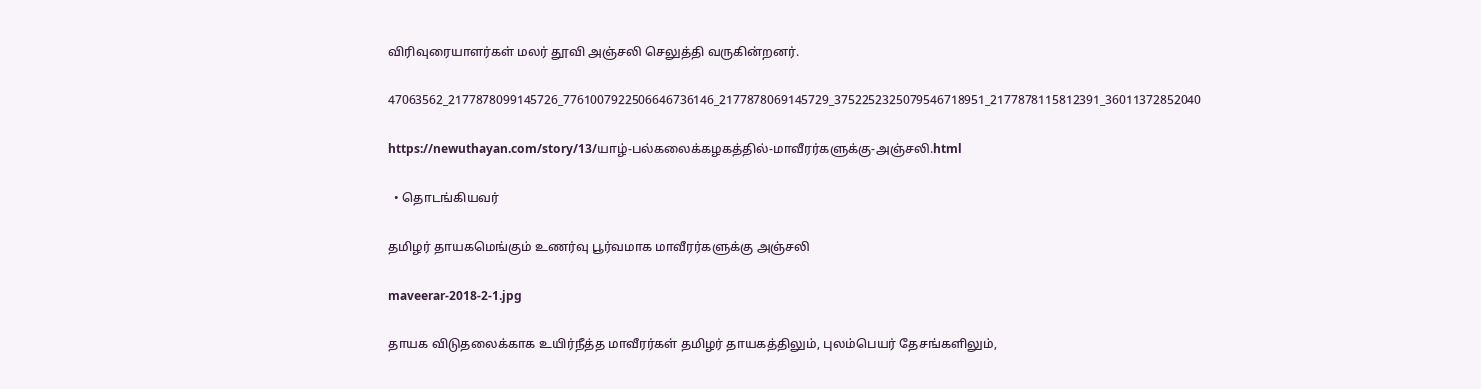விரிவுரையாளர்கள் மலர் தூவி அஞ்சலி செலுத்தி வருகின்றனர்.

47063562_2177878099145726_7761007922506646736146_2177878069145729_3752252325079546718951_2177878115812391_36011372852040

https://newuthayan.com/story/13/யாழ்-பல்கலைக்கழகத்தில்-மாவீரர்களுக்கு-அஞ்சலி.html

  • தொடங்கியவர்

தமிழர் தாயகமெங்கும் உணர்வு பூர்வமாக மாவீரர்களுக்கு அஞ்சலி

maveerar-2018-2-1.jpg

தாயக விடுதலைக்காக உயிர்நீத்த மாவீரர்கள் தமிழர் தாயகத்திலும், புலம்பெயர் தேசங்களிலும்,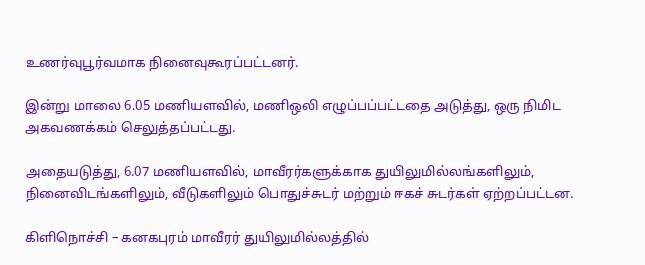உணர்வுபூர்வமாக நினைவுகூரப்பட்டனர்.

இன்று மாலை 6.05 மணியளவில், மணிஒலி எழுப்பப்பட்டதை அடுத்து, ஒரு நிமிட அகவணக்கம் செலுத்தப்பட்டது.

அதையடுத்து, 6.07 மணியளவில், மாவீரர்களுக்காக துயிலுமில்லங்களிலும், நினைவிடங்களிலும், வீடுகளிலும் பொதுச்சுடர் மற்றும் ஈகச் சுடர்கள் ஏற்றப்பட்டன.

கிளிநொச்சி – கனகபுரம் மாவீரர் துயிலுமில்லத்தில்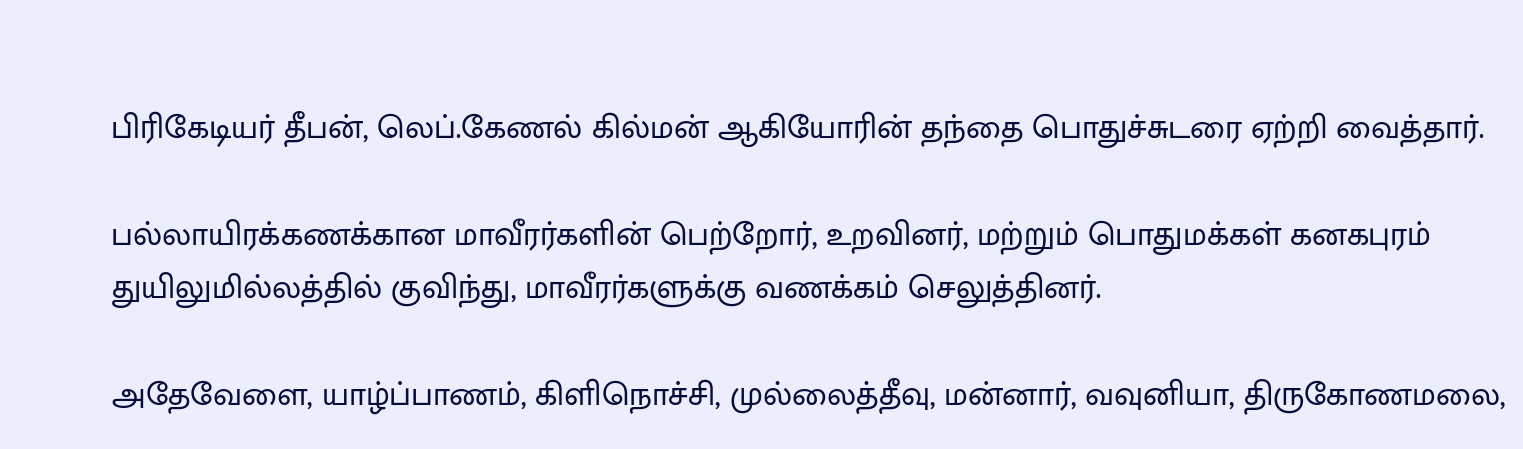பிரிகேடியர் தீபன், லெப்.கேணல் கில்மன் ஆகியோரின் தந்தை பொதுச்சுடரை ஏற்றி வைத்தார்.

பல்லாயிரக்கணக்கான மாவீரர்களின் பெற்றோர், உறவினர், மற்றும் பொதுமக்கள் கனகபுரம் துயிலுமில்லத்தில் குவிந்து, மாவீரர்களுக்கு வணக்கம் செலுத்தினர்.

அதேவேளை, யாழ்ப்பாணம், கிளிநொச்சி, முல்லைத்தீவு, மன்னார், வவுனியா, திருகோணமலை,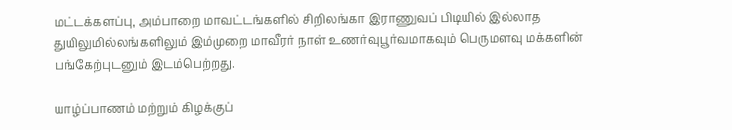மட்டக்களப்பு, அம்பாறை மாவட்டங்களில் சிறிலங்கா இராணுவப் பிடியில் இல்லாத துயிலுமில்லங்களிலும் இம்முறை மாவீரர் நாள் உணர்வுபூர்வமாகவும் பெருமளவு மக்களின் பங்கேற்புடனும் இடம்பெற்றது.

யாழ்ப்பாணம் மற்றும் கிழக்குப்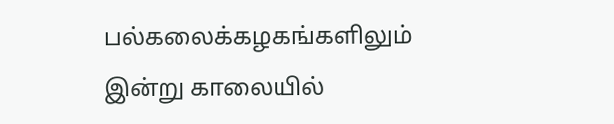பல்கலைக்கழகங்களிலும் இன்று காலையில்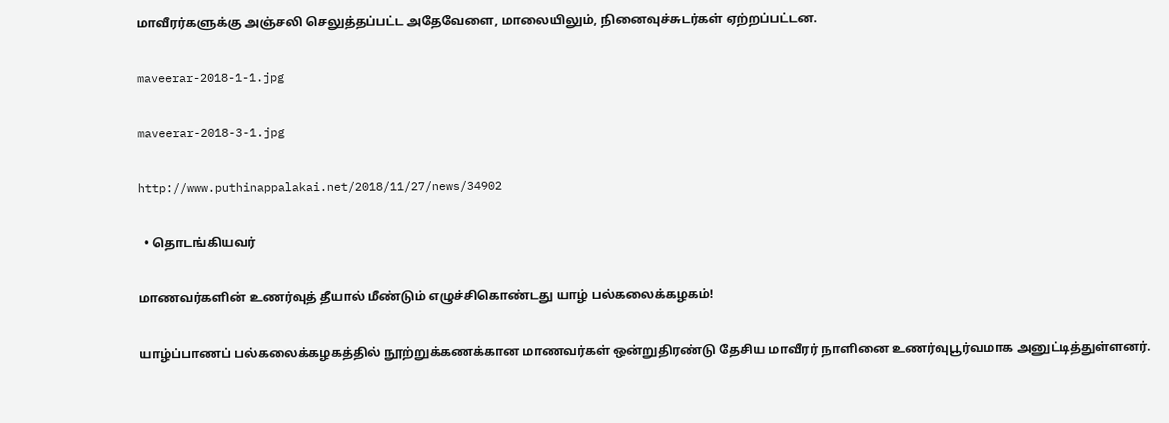மாவீரர்களுக்கு அஞ்சலி செலுத்தப்பட்ட அதேவேளை, மாலையிலும், நினைவுச்சுடர்கள் ஏற்றப்பட்டன.

maveerar-2018-1-1.jpg

maveerar-2018-3-1.jpg

http://www.puthinappalakai.net/2018/11/27/news/34902

  • தொடங்கியவர்

மாணவர்களின் உணர்வுத் தீயால் மீண்டும் எழுச்சிகொண்டது யாழ் பல்கலைக்கழகம்!

யாழ்ப்பாணப் பல்கலைக்கழகத்தில் நூற்றுக்கணக்கான மாணவர்கள் ஒன்றுதிரண்டு தேசிய மாவீரர் நாளினை உணர்வுபூர்வமாக அனுட்டித்துள்ளனர்.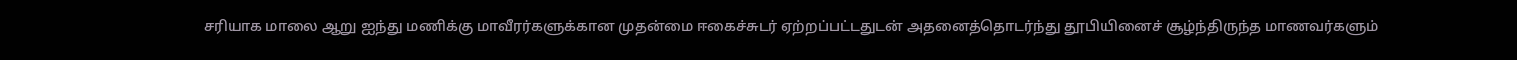சரியாக மாலை ஆறு ஐந்து மணிக்கு மாவீரர்களுக்கான முதன்மை ஈகைச்சுடர் ஏற்றப்பட்டதுடன் அதனைத்தொடர்ந்து தூபியினைச் சூழ்ந்திருந்த மாணவர்களும்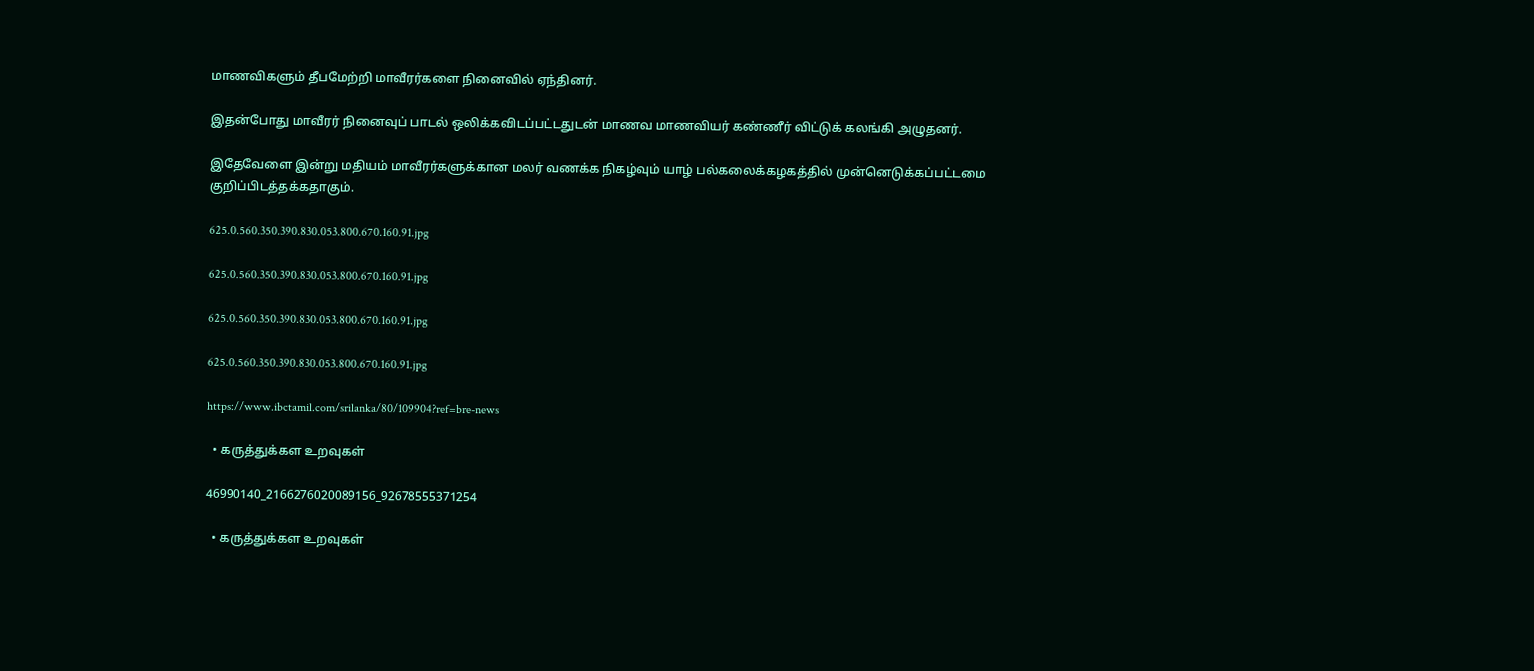மாணவிகளும் தீபமேற்றி மாவீரர்களை நினைவில் ஏந்தினர்.

இதன்போது மாவீரர் நினைவுப் பாடல் ஒலிக்கவிடப்பட்டதுடன் மாணவ மாணவியர் கண்ணீர் விட்டுக் கலங்கி அழுதனர்.

இதேவேளை இன்று மதியம் மாவீரர்களுக்கான மலர் வணக்க நிகழ்வும் யாழ் பல்கலைக்கழகத்தில் முன்னெடுக்கப்பட்டமை குறிப்பிடத்தக்கதாகும்.

625.0.560.350.390.830.053.800.670.160.91.jpg

625.0.560.350.390.830.053.800.670.160.91.jpg

625.0.560.350.390.830.053.800.670.160.91.jpg

625.0.560.350.390.830.053.800.670.160.91.jpg

https://www.ibctamil.com/srilanka/80/109904?ref=bre-news

  • கருத்துக்கள உறவுகள்

46990140_2166276020089156_92678555371254

  • கருத்துக்கள உறவுகள்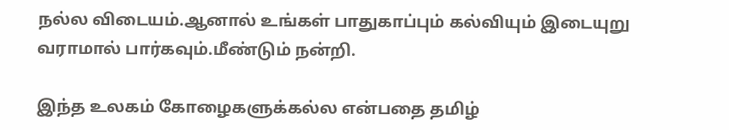நல்ல விடையம்.ஆனால் உங்கள் பாதுகாப்பும் கல்வியும் இடையுறு வராமால் பார்கவும்.மீண்டும் நன்றி.

இந்த உலகம் கோழைகளுக்கல்ல என்பதை தமிழ்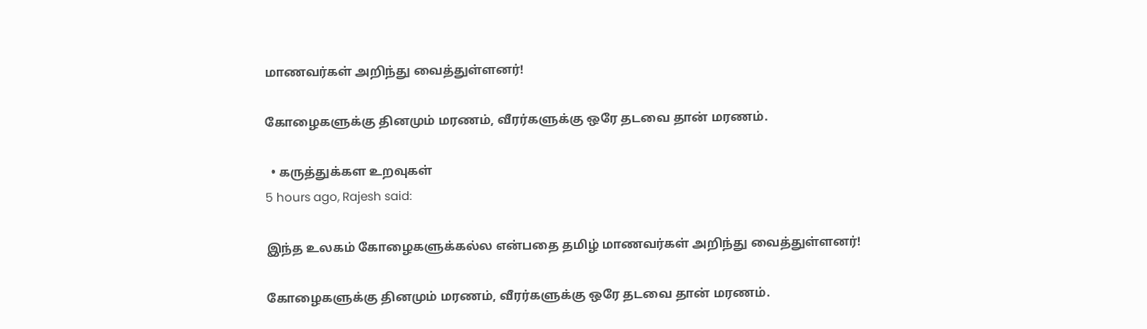மாணவர்கள் அறிந்து வைத்துள்ளனர்!

கோழைகளுக்கு தினமும் மரணம், வீரர்களுக்கு ஒரே தடவை தான் மரணம்.

  • கருத்துக்கள உறவுகள்
5 hours ago, Rajesh said:

இந்த உலகம் கோழைகளுக்கல்ல என்பதை தமிழ் மாணவர்கள் அறிந்து வைத்துள்ளனர்!

கோழைகளுக்கு தினமும் மரணம், வீரர்களுக்கு ஒரே தடவை தான் மரணம்.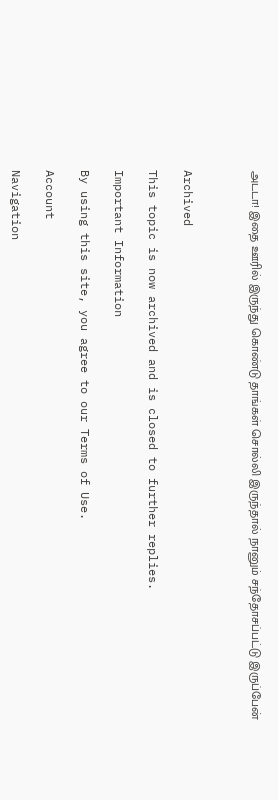அடடா! இதை ஊரில் இருந்து கொண்டு தாங்கள் சொல்லி இருந்தால் நானும் சந்தோசப்பட்டு இருப்பேன்



Archived

This topic is now archived and is closed to further replies.

Important Information

By using this site, you agree to our Terms of Use.

Account

Navigation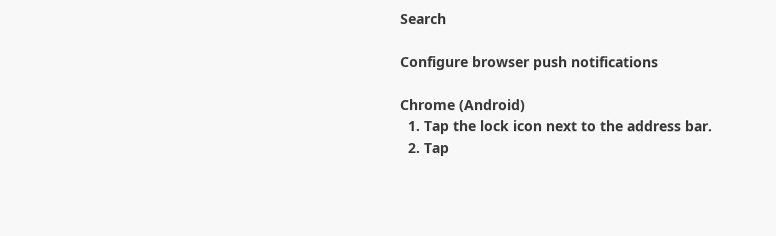Search

Configure browser push notifications

Chrome (Android)
  1. Tap the lock icon next to the address bar.
  2. Tap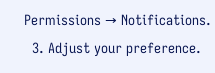Permissions → Notifications.
  3. Adjust your preference.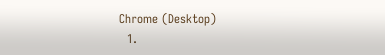Chrome (Desktop)
  1.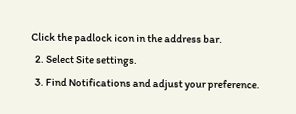Click the padlock icon in the address bar.
  2. Select Site settings.
  3. Find Notifications and adjust your preference.